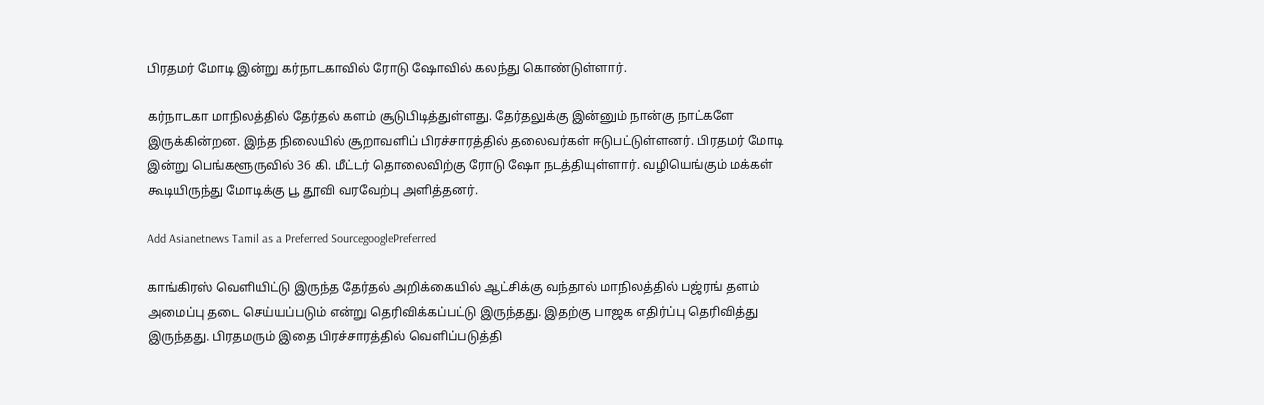பிரதமர் மோடி இன்று கர்நாடகாவில் ரோடு ஷோவில் கலந்து கொண்டுள்ளார்.

கர்நாடகா மாநிலத்தில் தேர்தல் களம் சூடுபிடித்துள்ளது. தேர்தலுக்கு இன்னும் நான்கு நாட்களே இருக்கின்றன. இந்த நிலையில் சூறாவளிப் பிரச்சாரத்தில் தலைவர்கள் ஈடுபட்டுள்ளனர். பிரதமர் மோடி இன்று பெங்களூருவில் 36 கி. மீட்டர் தொலைவிற்கு ரோடு ஷோ நடத்தியுள்ளார். வழியெங்கும் மக்கள் கூடியிருந்து மோடிக்கு பூ தூவி வரவேற்பு அளித்தனர்.

Add Asianetnews Tamil as a Preferred SourcegooglePreferred

காங்கிரஸ் வெளியிட்டு இருந்த தேர்தல் அறிக்கையில் ஆட்சிக்கு வந்தால் மாநிலத்தில் பஜ்ரங் தளம் அமைப்பு தடை செய்யப்படும் என்று தெரிவிக்கப்பட்டு இருந்தது. இதற்கு பாஜக எதிர்ப்பு தெரிவித்து இருந்தது. பிரதமரும் இதை பிரச்சாரத்தில் வெளிப்படுத்தி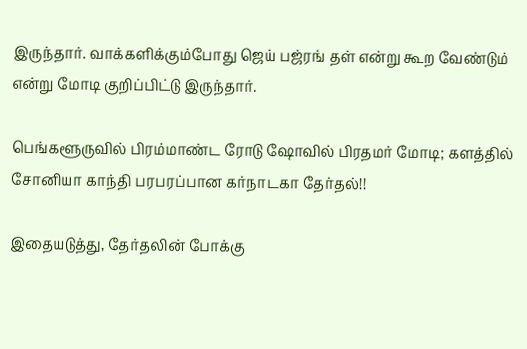இருந்தார். வாக்களிக்கும்போது ஜெய் பஜ்ரங் தள் என்று கூற வேண்டும் என்று மோடி குறிப்பிட்டு இருந்தார்.

பெங்களூருவில் பிரம்மாண்ட ரோடு ஷோவில் பிரதமர் மோடி; களத்தில் சோனியா காந்தி பரபரப்பான கர்நாடகா தேர்தல்!!

இதையடுத்து, தேர்தலின் போக்கு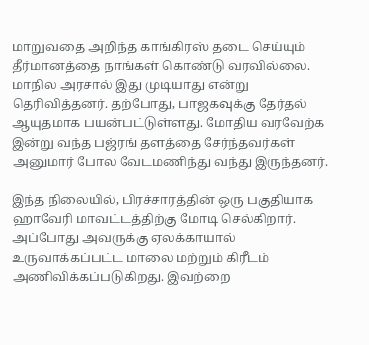மாறுவதை அறிந்த காங்கிரஸ் தடை செய்யும் தீர்மானத்தை நாங்கள் கொண்டு வரவில்லை. மாநில அரசால் இது முடியாது என்று தெரிவித்தனர். தற்போது, பாஜகவுக்கு தேர்தல் ஆயுதமாக பயன்பட்டுள்ளது. மோதிய வரவேற்க இன்று வந்த பஜ்ரங் தளத்தை சேர்ந்தவர்கள் அனுமார் போல வேடமணிந்து வந்து இருந்தனர்.

இந்த நிலையில், பிரச்சாரத்தின் ஒரு பகுதியாக ஹாவேரி மாவட்டத்திற்கு மோடி செல்கிறார். அப்போது அவருக்கு ஏலக்காயால் உருவாக்கப்பட்ட மாலை மற்றும் கிரீடம் அணிவிக்கப்படுகிறது. இவற்றை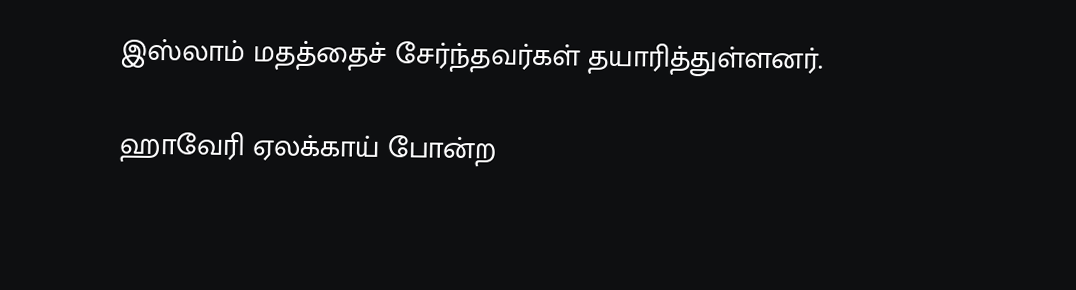இஸ்லாம் மதத்தைச் சேர்ந்தவர்கள் தயாரித்துள்ளனர்.

ஹாவேரி ஏலக்காய் போன்ற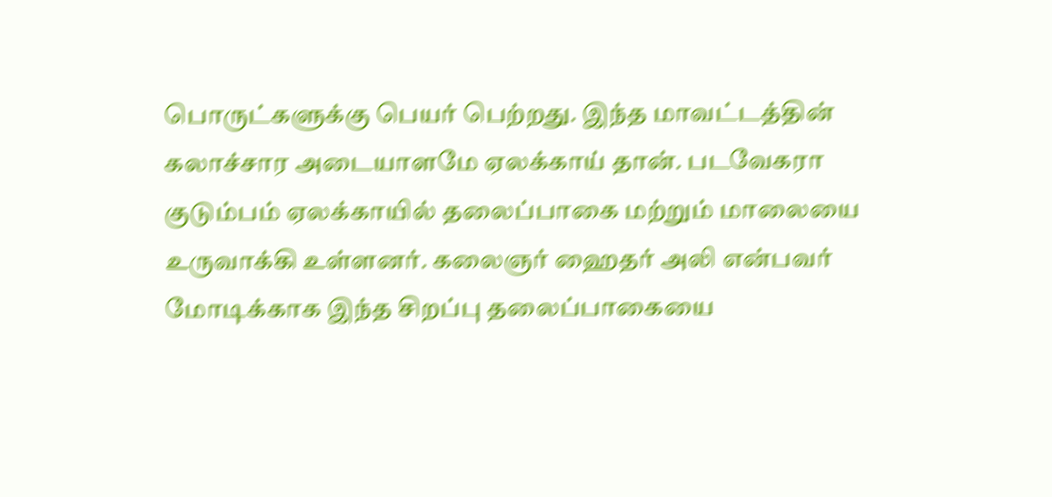பொருட்களுக்கு பெயர் பெற்றது. இந்த மாவட்டத்தின் கலாச்சார அடையாளமே ஏலக்காய் தான். படவேகரா குடும்பம் ஏலக்காயில் தலைப்பாகை மற்றும் மாலையை உருவாக்கி உள்ளனர். கலைஞர் ஹைதர் அலி என்பவர் மோடிக்காக இந்த சிறப்பு தலைப்பாகையை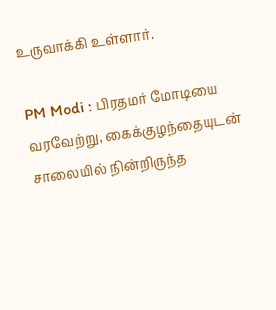உருவாக்கி உள்ளார்.

PM Modi : பிரதமர் மோடியை வரவேற்று, கைக்குழந்தையுடன் சாலையில் நின்றிருந்த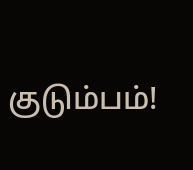குடும்பம்!